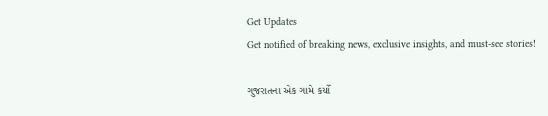Get Updates
Get notified of breaking news, exclusive insights, and must-see stories!

ગુજરાતના એક ગામે કર્યો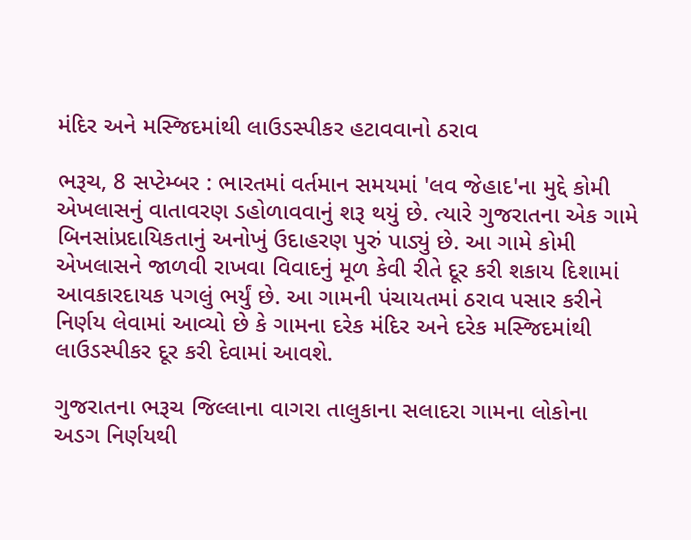મંદિર અને મસ્જિદમાંથી લાઉડસ્પીકર હટાવવાનો ઠરાવ

ભરૂચ, 8 સપ્ટેમ્બર : ભારતમાં વર્તમાન સમયમાં 'લવ જેહાદ'ના મુદ્દે કોમી એખલાસનું વાતાવરણ ડહોળાવવાનું શરૂ થયું છે. ત્યારે ગુજરાતના એક ગામે બિનસાંપ્રદાયિકતાનું અનોખું ઉદાહરણ પુરું પાડ્યું છે. આ ગામે કોમી એખલાસને જાળવી રાખવા વિવાદનું મૂળ કેવી રીતે દૂર કરી શકાય દિશામાં આવકારદાયક પગલું ભર્યું છે. આ ગામની પંચાયતમાં ઠરાવ પસાર કરીને નિર્ણય લેવામાં આવ્યો છે કે ગામના દરેક મંદિર અને દરેક મસ્જિદમાંથી લાઉડસ્પીકર દૂર કરી દેવામાં આવશે.

ગુજરાતના ભરૂચ જિલ્લાના વાગરા તાલુકાના સલાદરા ગામના લોકોના અડગ નિર્ણયથી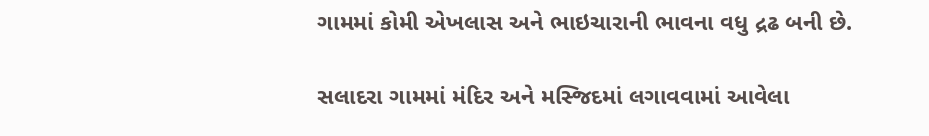ગામમાં કોમી એખલાસ અને ભાઇચારાની ભાવના વધુ દ્રઢ બની છે.

સલાદરા ગામમાં મંદિર અને મસ્જિદમાં લગાવવામાં આવેલા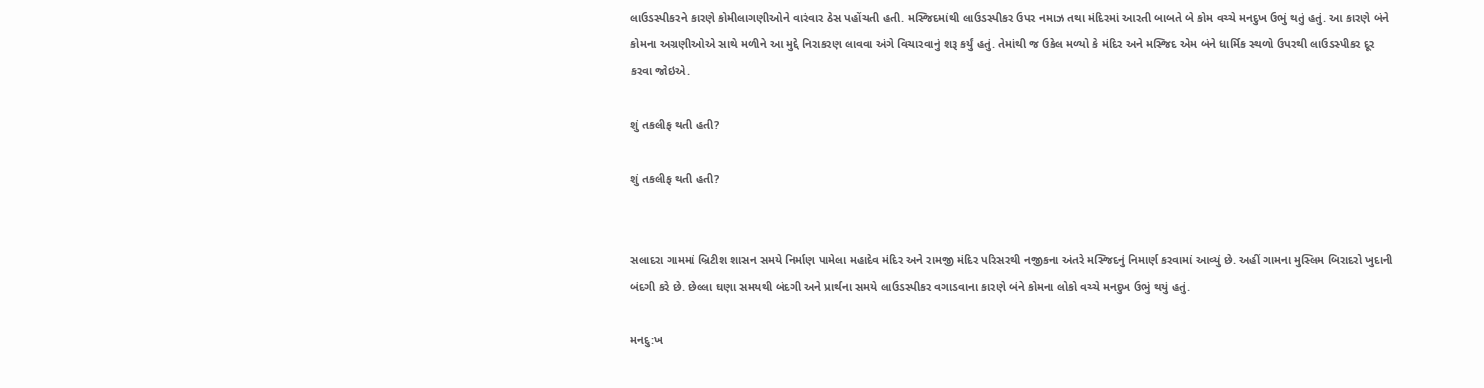લાઉડસ્પીકરને કારણે કોમીલાગણીઓને વારંવાર ઠેસ પહોંચતી હતી. મસ્જિદમાંથી લાઉડસ્પીકર ઉપર નમાઝ તથા મંદિરમાં આરતી બાબતે બે કોમ વચ્ચે મનદુખ ઉભું થતું હતું. આ કારણે બંને કોમના અગ્રણીઓએ સાથે મળીને આ મુદ્દે નિરાકરણ લાવવા અંગે વિચારવાનું શરૂ કર્યું હતું. તેમાંથી જ ઉકેલ મળ્યો કે મંદિર અને મસ્જિદ એમ બંને ધાર્મિક સ્થળો ઉપરથી લાઉડસ્પીકર દૂર કરવા જોઇએ.

શું તકલીફ થતી હતી?

શું તકલીફ થતી હતી?


સલાદરા ગામમાં બ્રિટીશ શાસન સમયે નિર્માણ પામેલા મહાદેવ મંદિર અને રામજી મંદિર પરિસરથી નજીકના અંતરે મસ્જિદનું નિમાર્ણ કરવામાં આવ્યું છે. અહીં ગામના મુસ્લિમ બિરાદરો ખુદાની બંદગી કરે છે. છેલ્લા ઘણા સમયથી બંદગી અને પ્રાર્થના સમયે લાઉડસ્પીકર વગાડવાના કારણે બંને કોમના લોકો વચ્ચે મનદુખ ઉભું થયું હતું.

મનદુ:ખ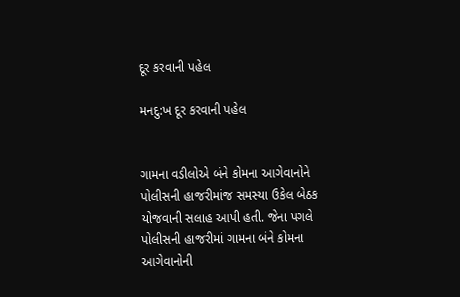દૂર કરવાની પહેલ

મનદુ:ખ દૂર કરવાની પહેલ


ગામના વડીલોએ બંને કોમના આગેવાનોને પોલીસની હાજરીમાંજ સમસ્યા ઉકેલ બેઠક યોજવાની સલાહ આપી હતી. જેના પગલે પોલીસની હાજરીમાં ગામના બંને કોમના આગેવાનોની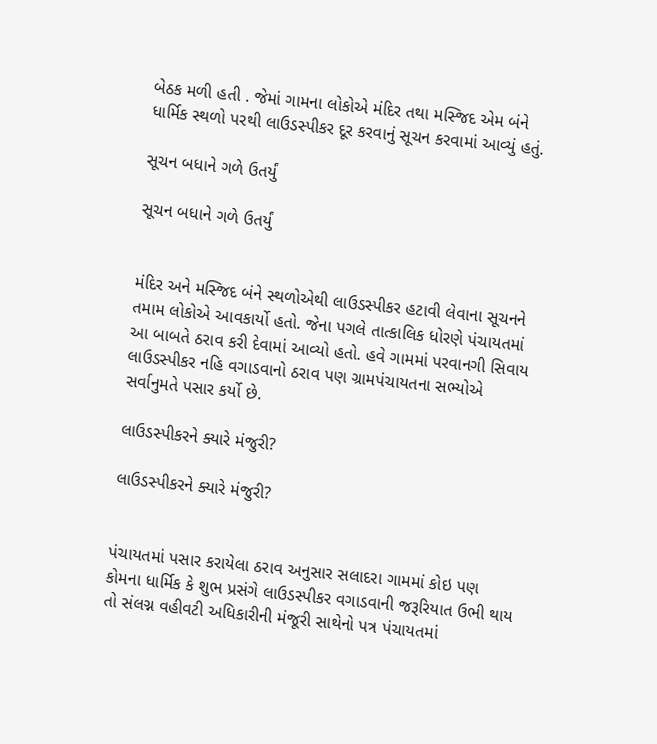બેઠક મળી હતી . જેમાં ગામના લોકોએ મંદિર તથા મસ્જિદ એમ બંને ધાર્મિક સ્થળો પરથી લાઉડસ્પીકર દૂર કરવાનું સૂચન કરવામાં આવ્યું હતું.

સૂચન બધાને ગળે ઉતર્યું

સૂચન બધાને ગળે ઉતર્યું


મંદિર અને મસ્જિદ બંને સ્થળોએથી લાઉડસ્પીકર હટાવી લેવાના સૂચનને તમામ લોકોએ આવકાર્યો હતો. જેના પગલે તાત્કાલિક ધોરણે પંચાયતમાં આ બાબતે ઠરાવ કરી દેવામાં આવ્યો હતો. હવે ગામમાં પરવાનગી સિવાય લાઉડસ્પીકર નહિ વગાડવાનો ઠરાવ પણ ગ્રામપંચાયતના સભ્યોએ સર્વાનુમતે પસાર કર્યો છે.

લાઉડસ્પીકરને ક્યારે મંજુરી?

લાઉડસ્પીકરને ક્યારે મંજુરી?


પંચાયતમાં પસાર કરાયેલા ઠરાવ અનુસાર સલાદરા ગામમાં કોઇ પણ કોમના ધાર્મિક કે શુભ પ્રસંગે લાઉડસ્પીકર વગાડવાની જરૂરિયાત ઉભી થાય તો સંલગ્ન વહીવટી અધિકારીની મંજૂરી સાથેનો પત્ર પંચાયતમાં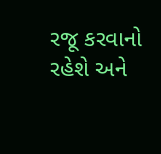રજૂ કરવાનો રહેશે અને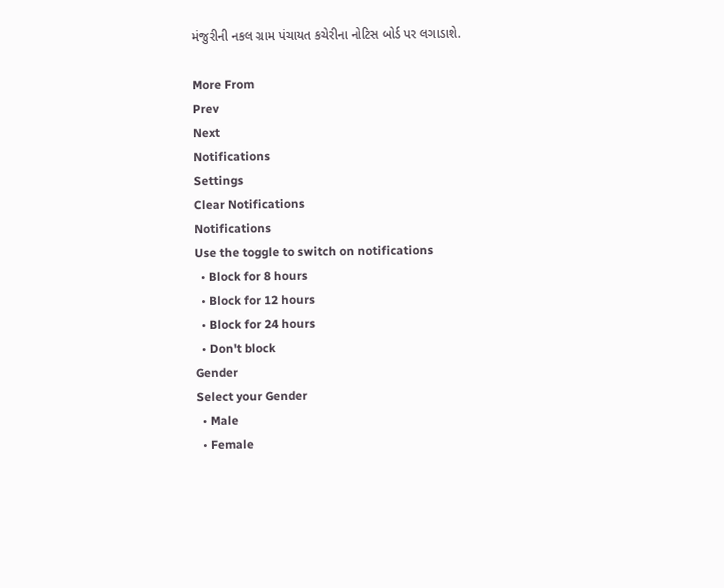મંજુરીની નકલ ગ્રામ પંચાયત કચેરીના નોટિસ બોર્ડ પર લગાડાશે.

More From
Prev
Next
Notifications
Settings
Clear Notifications
Notifications
Use the toggle to switch on notifications
  • Block for 8 hours
  • Block for 12 hours
  • Block for 24 hours
  • Don't block
Gender
Select your Gender
  • Male
  • Female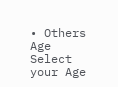• Others
Age
Select your Age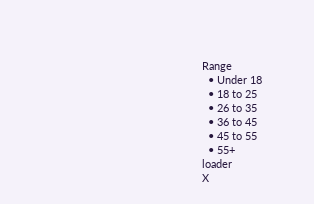Range
  • Under 18
  • 18 to 25
  • 26 to 35
  • 36 to 45
  • 45 to 55
  • 55+
loader
X